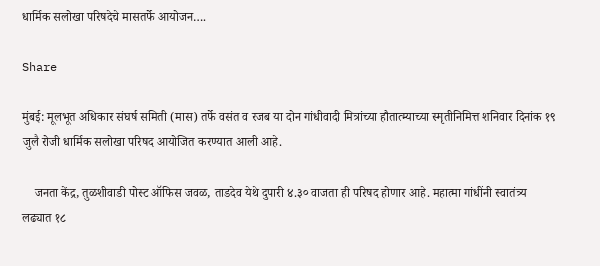धार्मिक सलोखा परिषदेचे मासतर्फे आयोजन….

Share

मुंबई: मूलभूत अधिकार संघर्ष समिती (मास) तर्फे वसंत व रजब या दोन गांधीवादी मित्रांच्या हौतात्म्याच्या स्मृतीनिमित्त शनिवार दिनांक १९ जुलै रोजी धार्मिक सलोखा परिषद आयोजित करण्यात आली आहे.

    जनता केंद्र, तुळशीवाडी पोस्ट ऑफिस जवळ, ताडदेव येथे दुपारी ४.३० वाजता ही परिषद होणार आहे. महात्मा गांधींनी स्वातंत्र्य लढ्यात १८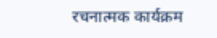रचनात्मक कार्यक्रम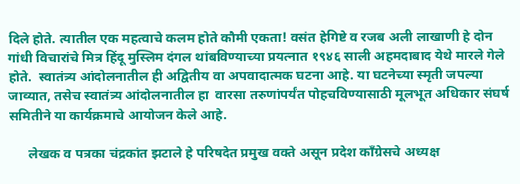दिले होते. त्यातील एक महत्वाचे कलम होते कौमी एकता! वसंत हेगिष्टे व रजब अली लाखाणी हे दोन गांधी विचारांचे मित्र हिंदू मुस्लिम दंगल थांबविण्याच्या प्रयत्नात १९४६ साली अहमदाबाद येथे मारले गेले होते.  स्वातंत्र्य आंदोलनातील ही अद्वितीय वा अपवादात्मक घटना आहे. या घटनेच्या स्मृती जपल्या जाव्यात, तसेच स्वातंत्र्य आंदोलनातील हा  वारसा तरुणांपर्यंत पोहचविण्यासाठी मूलभूत अधिकार संघर्ष समितीने या कार्यक्रमाचे आयोजन केले आहे.

      लेखक व पत्रका चंद्रकांत झटाले हे परिषदेत प्रमुख वक्ते असून प्रदेश काँग्रेसचे अध्यक्ष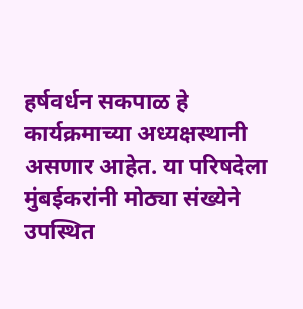हर्षवर्धन सकपाळ हे कार्यक्रमाच्या अध्यक्षस्थानी असणार आहेत. या परिषदेला मुंबईकरांनी मोठ्या संख्येने उपस्थित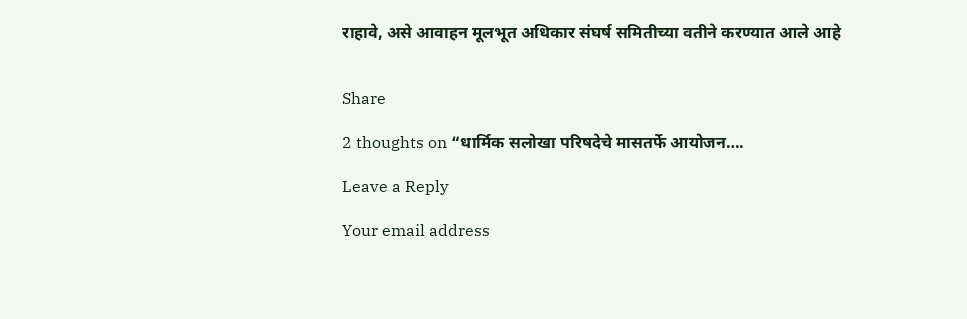राहावे, असे आवाहन मूलभूत अधिकार संघर्ष समितीच्या वतीने करण्यात आले आहे


Share

2 thoughts on “धार्मिक सलोखा परिषदेचे मासतर्फे आयोजन….

Leave a Reply

Your email address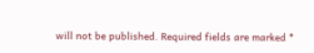will not be published. Required fields are marked *